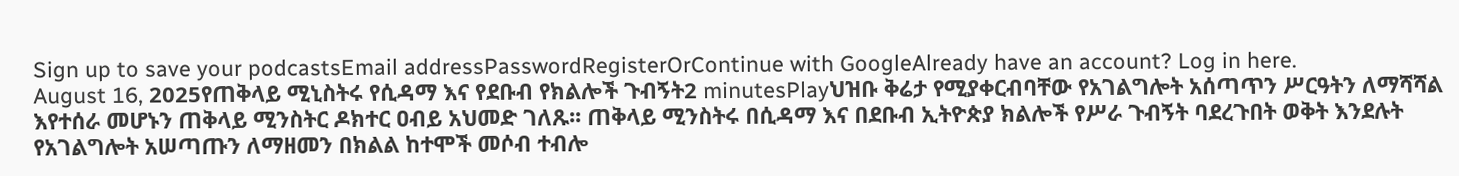Sign up to save your podcastsEmail addressPasswordRegisterOrContinue with GoogleAlready have an account? Log in here.
August 16, 2025የጠቅላይ ሚኒስትሩ የሲዳማ እና የደቡብ የክልሎች ጉብኝት2 minutesPlayህዝቡ ቅሬታ የሚያቀርብባቸው የአገልግሎት አሰጣጥን ሥርዓትን ለማሻሻል እየተሰራ መሆኑን ጠቅላይ ሚንስትር ዶክተር ዐብይ አህመድ ገለጹ፡፡ ጠቅላይ ሚንስትሩ በሲዳማ እና በደቡብ ኢትዮጵያ ክልሎች የሥራ ጉብኝት ባደረጉበት ወቅት እንደሉት የአገልግሎት አሠጣጡን ለማዘመን በክልል ከተሞች መሶብ ተብሎ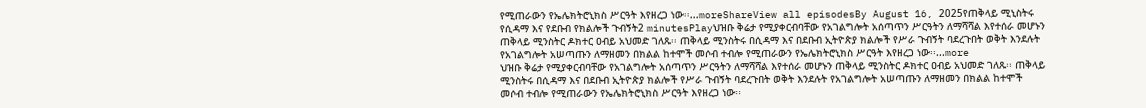የሚጠራውን የኤሌክትሮኒክስ ሥርዓት እየዘረጋ ነው፡፡...moreShareView all episodesBy August 16, 2025የጠቅላይ ሚኒስትሩ የሲዳማ እና የደቡብ የክልሎች ጉብኝት2 minutesPlayህዝቡ ቅሬታ የሚያቀርብባቸው የአገልግሎት አሰጣጥን ሥርዓትን ለማሻሻል እየተሰራ መሆኑን ጠቅላይ ሚንስትር ዶክተር ዐብይ አህመድ ገለጹ፡፡ ጠቅላይ ሚንስትሩ በሲዳማ እና በደቡብ ኢትዮጵያ ክልሎች የሥራ ጉብኝት ባደረጉበት ወቅት እንደሉት የአገልግሎት አሠጣጡን ለማዘመን በክልል ከተሞች መሶብ ተብሎ የሚጠራውን የኤሌክትሮኒክስ ሥርዓት እየዘረጋ ነው፡፡...more
ህዝቡ ቅሬታ የሚያቀርብባቸው የአገልግሎት አሰጣጥን ሥርዓትን ለማሻሻል እየተሰራ መሆኑን ጠቅላይ ሚንስትር ዶክተር ዐብይ አህመድ ገለጹ፡፡ ጠቅላይ ሚንስትሩ በሲዳማ እና በደቡብ ኢትዮጵያ ክልሎች የሥራ ጉብኝት ባደረጉበት ወቅት እንደሉት የአገልግሎት አሠጣጡን ለማዘመን በክልል ከተሞች መሶብ ተብሎ የሚጠራውን የኤሌክትሮኒክስ ሥርዓት እየዘረጋ ነው፡፡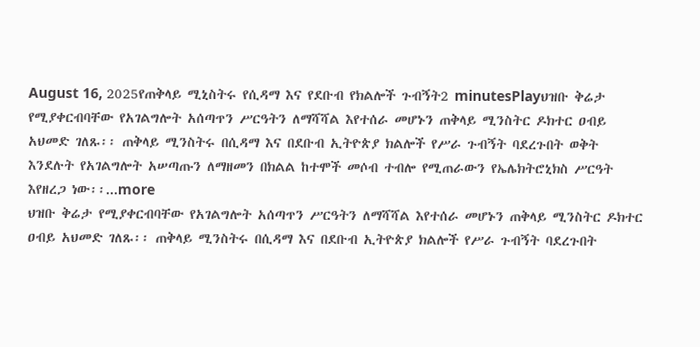August 16, 2025የጠቅላይ ሚኒስትሩ የሲዳማ እና የደቡብ የክልሎች ጉብኝት2 minutesPlayህዝቡ ቅሬታ የሚያቀርብባቸው የአገልግሎት አሰጣጥን ሥርዓትን ለማሻሻል እየተሰራ መሆኑን ጠቅላይ ሚንስትር ዶክተር ዐብይ አህመድ ገለጹ፡፡ ጠቅላይ ሚንስትሩ በሲዳማ እና በደቡብ ኢትዮጵያ ክልሎች የሥራ ጉብኝት ባደረጉበት ወቅት እንደሉት የአገልግሎት አሠጣጡን ለማዘመን በክልል ከተሞች መሶብ ተብሎ የሚጠራውን የኤሌክትሮኒክስ ሥርዓት እየዘረጋ ነው፡፡...more
ህዝቡ ቅሬታ የሚያቀርብባቸው የአገልግሎት አሰጣጥን ሥርዓትን ለማሻሻል እየተሰራ መሆኑን ጠቅላይ ሚንስትር ዶክተር ዐብይ አህመድ ገለጹ፡፡ ጠቅላይ ሚንስትሩ በሲዳማ እና በደቡብ ኢትዮጵያ ክልሎች የሥራ ጉብኝት ባደረጉበት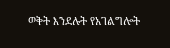ወቅት እንደሉት የአገልግሎት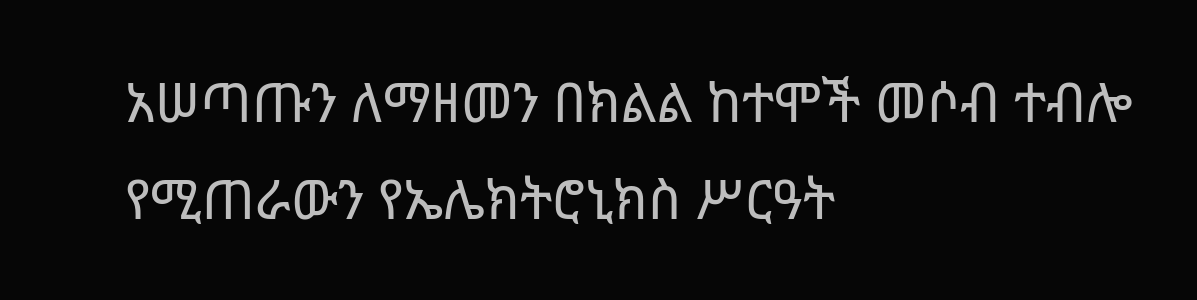አሠጣጡን ለማዘመን በክልል ከተሞች መሶብ ተብሎ የሚጠራውን የኤሌክትሮኒክስ ሥርዓት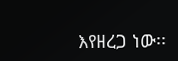እየዘረጋ ነው፡፡